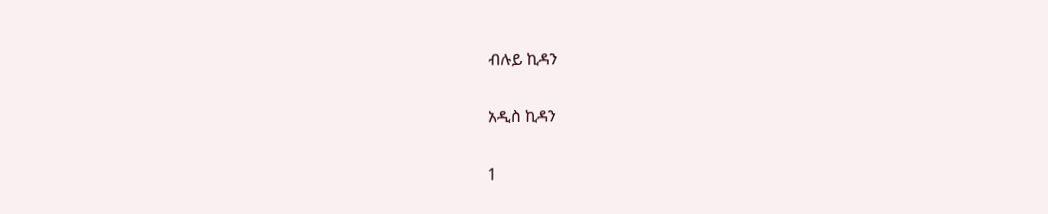ብሉይ ኪዳን

አዲስ ኪዳን

1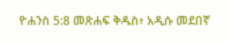ዮሐንስ 5:8 መጽሐፍ ቅዱስ፥ አዲሱ መደበኛ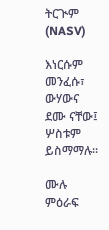ትርጒም (NASV)

እነርሱም መንፈሱ፣ ውሃውና ደሙ ናቸው፤ ሦስቱም ይስማማሉ።

ሙሉ ምዕራፍ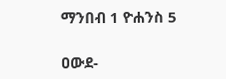ማንበብ 1 ዮሐንስ 5

ዐውደ-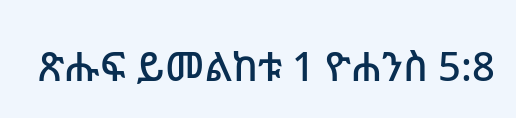ጽሑፍ ይመልከቱ 1 ዮሐንስ 5:8